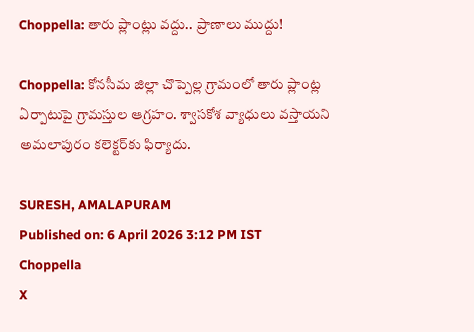Choppella: తారు ప్లాంట్లు వద్దు.. ప్రాణాలు ముద్దు!

Choppella: కోనసీమ జిల్లా చొప్పెల్ల గ్రామంలో తారు ప్లాంట్ల ఏర్పాటుపై గ్రామస్తుల ఆగ్రహం. శ్వాసకోశ వ్యాధులు వస్తాయని అమలాపురం కలెక్టర్‌కు ఫిర్యాదు.

SURESH, AMALAPURAM
Published on: 6 April 2026 3:12 PM IST
Choppella
X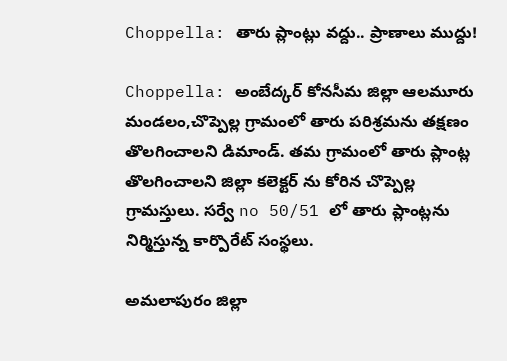Choppella: తారు ప్లాంట్లు వద్దు.. ప్రాణాలు ముద్దు!

Choppella: అంబేద్కర్ కోనసీమ జిల్లా ఆలమూరు మండలం,చొప్పెల్ల గ్రామంలో తారు పరిశ్రమను తక్షణం తొలగించాలని డిమాండ్. తమ గ్రామంలో తారు ప్లాంట్ల తొలగించాలని జిల్లా కలెక్టర్ ను కోరిన చొప్పెల్ల గ్రామస్తులు. సర్వే no 50/51 లో తారు ప్లాంట్లను నిర్మిస్తున్న కార్పొరేట్ సంస్థలు.

అమలాపురం జిల్లా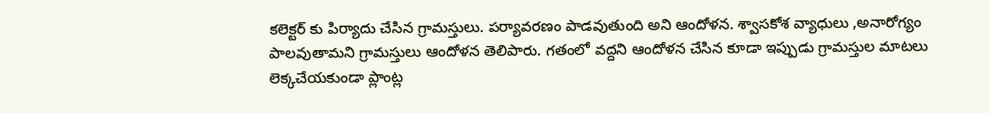కలెక్టర్ కు పిర్యాదు చేసిన గ్రామస్తులు. పర్యావరణం పాడవుతుంది అని ఆందోళన. శ్వాసకోశ వ్యాధులు ,అనారోగ్యం పాలవుతామని గ్రామస్తులు ఆందోళన తెలిపారు. గతంలో వద్దని ఆందోళన చేసిన కూడా ఇప్పుడు గ్రామస్తుల మాటలు లెక్కచేయకుండా ప్లాంట్ల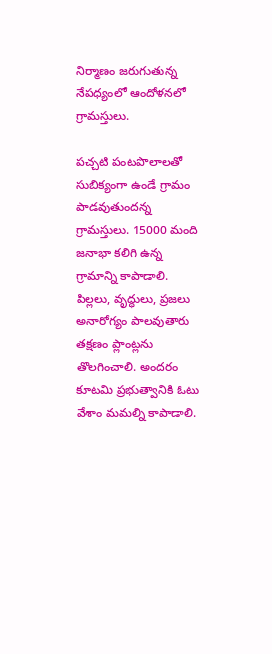నిర్మాణం జరుగుతున్న నేపధ్యంలో ఆందోళనలో గ్రామస్తులు.

పచ్చటి పంటపొలాలతో సుబిక్యంగా ఉండే గ్రామం పాడవుతుందన్న గ్రామస్తులు. 15000 మంది జనాభా కలిగి ఉన్న గ్రామాన్ని కాపాడాలి. పిల్లలు, వృద్ధులు, ప్రజలు అనారోగ్యం పాలవుతారు తక్షణం ప్లాంట్లను తొలగించాలి. అందరం కూటమి ప్రభుత్వానికి ఓటు వేశాం మమల్ని కాపాడాలి.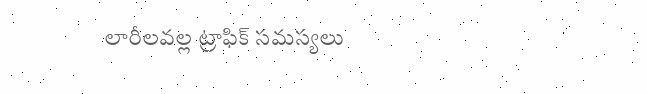లారీలవల్ల ట్రాఫిక్ సమస్యలు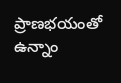ప్రాణభయంతో ఉన్నాం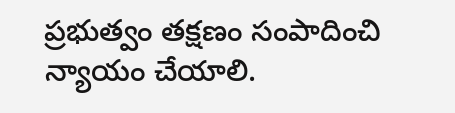ప్రభుత్వం తక్షణం సంపాదించి న్యాయం చేయాలి.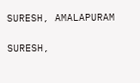SURESH, AMALAPURAM

SURESH,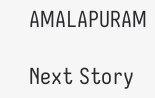AMALAPURAM

Next Story